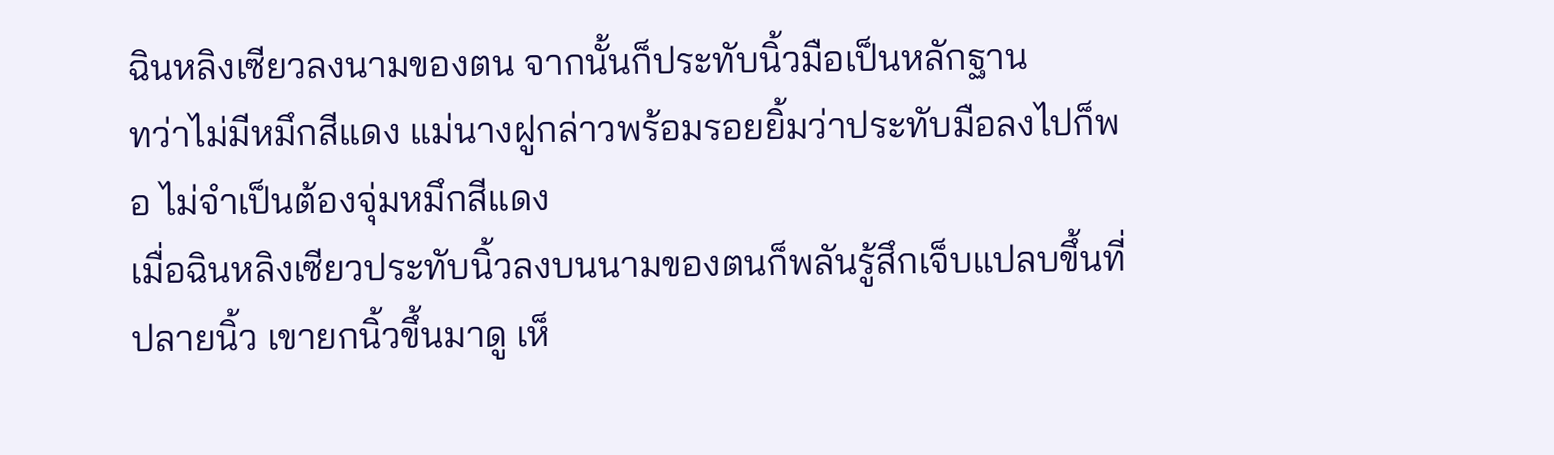ฉินหลิงเซียวลงนามของตน จากนั้นก็ประทับนิ้วมือเป็นหลักฐาน
ทว่าไม่มีหมึกสีแดง แม่นางฝูกล่าวพร้อมรอยยิ้มว่าประทับมือลงไปก็พอ ไม่จำเป็นต้องจุ่มหมึกสีแดง
เมื่อฉินหลิงเซียวประทับนิ้วลงบนนามของตนก็พลันรู้สึกเจ็บแปลบขึ้นที่ปลายนิ้ว เขายกนิ้วขึ้นมาดู เห็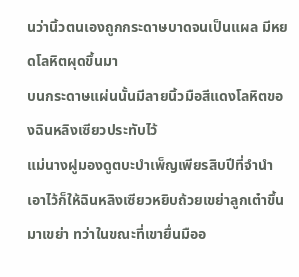นว่านิ้วตนเองถูกกระดาษบาดจนเป็นแผล มีหยดโลหิตผุดขึ้นมา
บนกระดาษแผ่นนั้นมีลายนิ้วมือสีแดงโลหิตของฉินหลิงเซียวประทับไว้
แม่นางฝูมองดูตบะบำเพ็ญเพียรสิบปีที่จำนำเอาไว้ก็ให้ฉินหลิงเซียวหยิบถ้วยเขย่าลูกเต๋าขึ้นมาเขย่า ทว่าในขณะที่เขายื่นมืออ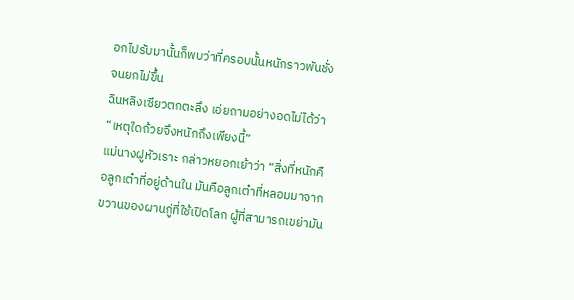อกไปรับมานั้นก็พบว่าที่ครอบนั้นหนักราวพันชั่งจนยกไม่ขึ้น
ฉินหลิงเซียวตกตะลึง เอ่ยถามอย่างอดไม่ได้ว่า “เหตุใดถ้วยจึงหนักถึงเพียงนี้”
แม่นางฝูหัวเราะ กล่าวหยอกเย้าว่า “สิ่งที่หนักคือลูกเต๋าที่อยู่ด้านใน มันคือลูกเต๋าที่หลอมมาจากขวานของผานกู่ที่ใช้เปิดโลก ผู้ที่สามารถเขย่ามัน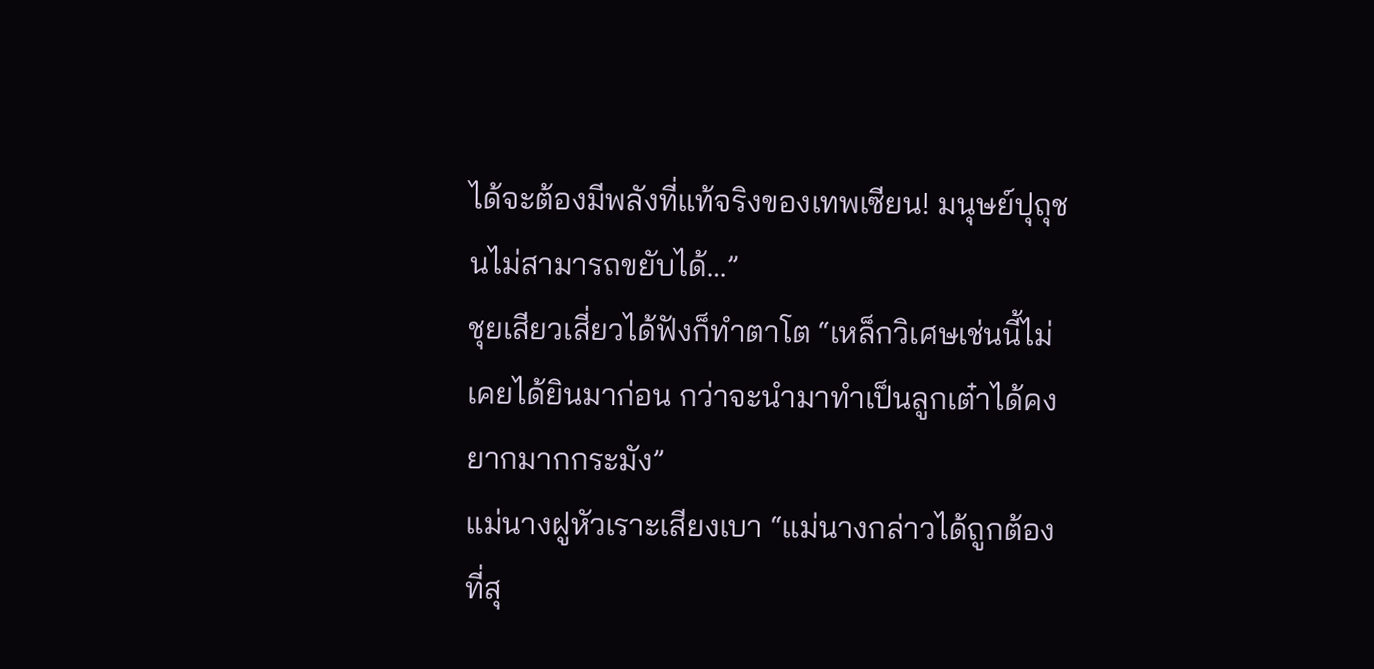ได้จะต้องมีพลังที่แท้จริงของเทพเซียน! มนุษย์ปุถุชนไม่สามารถขยับได้…”
ชุยเสียวเสี่ยวได้ฟังก็ทำตาโต “เหล็กวิเศษเช่นนี้ไม่เคยได้ยินมาก่อน กว่าจะนำมาทำเป็นลูกเต๋าได้คงยากมากกระมัง”
แม่นางฝูหัวเราะเสียงเบา “แม่นางกล่าวได้ถูกต้องที่สุ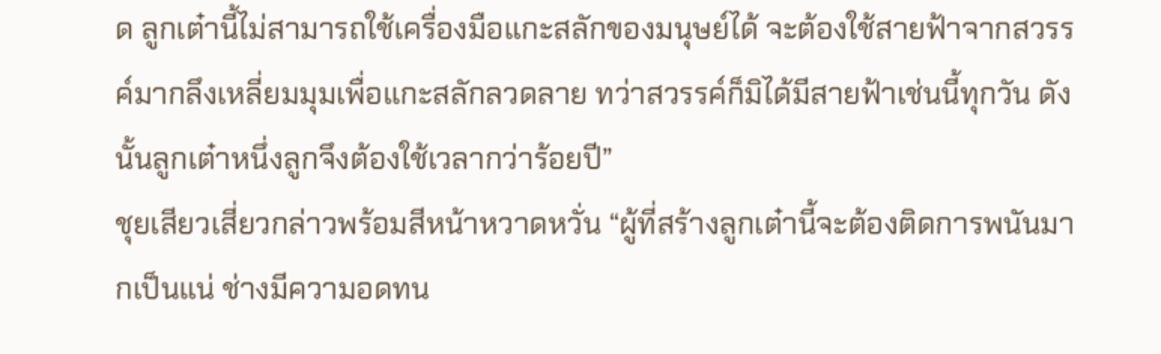ด ลูกเต๋านี้ไม่สามารถใช้เครื่องมือแกะสลักของมนุษย์ได้ จะต้องใช้สายฟ้าจากสวรรค์มากลึงเหลี่ยมมุมเพื่อแกะสลักลวดลาย ทว่าสวรรค์ก็มิได้มีสายฟ้าเช่นนี้ทุกวัน ดังนั้นลูกเต๋าหนึ่งลูกจึงต้องใช้เวลากว่าร้อยปี”
ชุยเสียวเสี่ยวกล่าวพร้อมสีหน้าหวาดหวั่น “ผู้ที่สร้างลูกเต๋านี้จะต้องติดการพนันมากเป็นแน่ ช่างมีความอดทน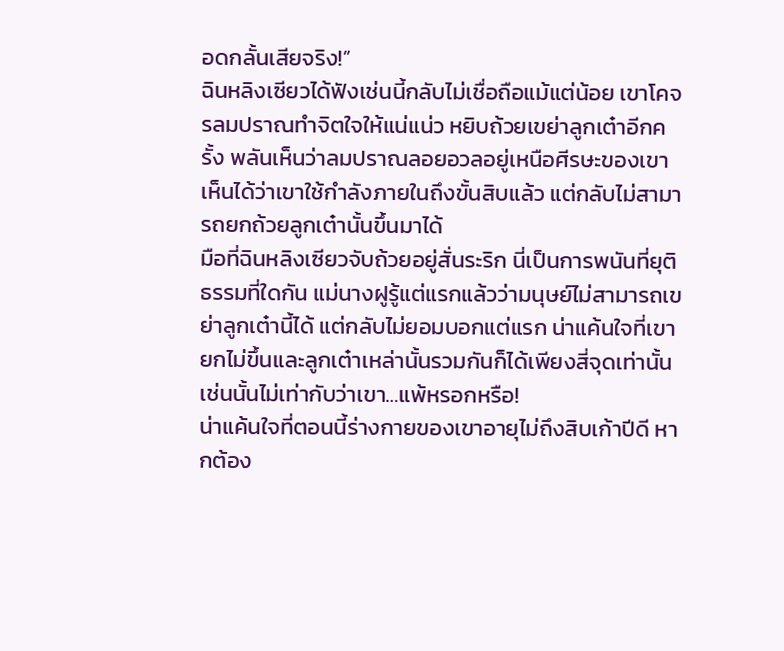อดกลั้นเสียจริง!”
ฉินหลิงเซียวได้ฟังเช่นนี้กลับไม่เชื่อถือแม้แต่น้อย เขาโคจรลมปราณทำจิตใจให้แน่แน่ว หยิบถ้วยเขย่าลูกเต๋าอีกครั้ง พลันเห็นว่าลมปราณลอยอวลอยู่เหนือศีรษะของเขา เห็นได้ว่าเขาใช้กำลังภายในถึงขั้นสิบแล้ว แต่กลับไม่สามารถยกถ้วยลูกเต๋านั้นขึ้นมาได้
มือที่ฉินหลิงเซียวจับถ้วยอยู่สั่นระริก นี่เป็นการพนันที่ยุติธรรมที่ใดกัน แม่นางฝูรู้แต่แรกแล้วว่ามนุษย์ไม่สามารถเขย่าลูกเต๋านี้ได้ แต่กลับไม่ยอมบอกแต่แรก น่าแค้นใจที่เขายกไม่ขึ้นและลูกเต๋าเหล่านั้นรวมกันก็ได้เพียงสี่จุดเท่านั้น เช่นนั้นไม่เท่ากับว่าเขา…แพ้หรอกหรือ!
น่าแค้นใจที่ตอนนี้ร่างกายของเขาอายุไม่ถึงสิบเก้าปีดี หากต้อง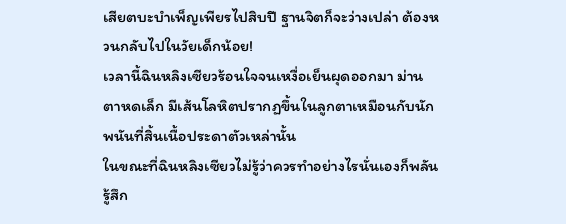เสียตบะบำเพ็ญเพียรไปสิบปี ฐานจิตก็จะว่างเปล่า ต้องหวนกลับไปในวัยเด็กน้อย!
เวลานี้ฉินหลิงเซียวร้อนใจจนเหงื่อเย็นผุดออกมา ม่านตาหดเล็ก มีเส้นโลหิตปรากฏขึ้นในลูกตาเหมือนกับนักพนันที่สิ้นเนื้อประดาตัวเหล่านั้น
ในขณะที่ฉินหลิงเซียวไม่รู้ว่าควรทำอย่างไรนั่นเองก็พลันรู้สึก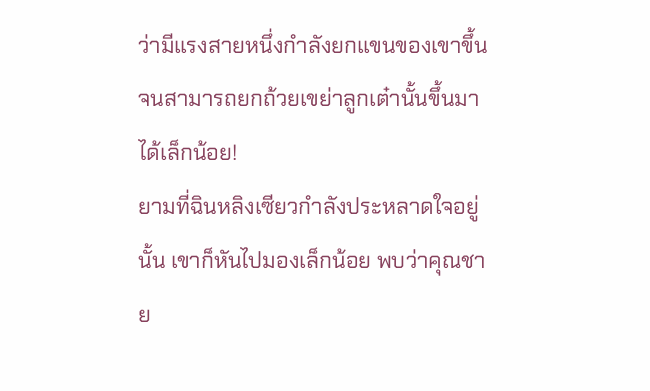ว่ามีแรงสายหนึ่งกำลังยกแขนของเขาขึ้นจนสามารถยกถ้วยเขย่าลูกเต๋านั้นขึ้นมาได้เล็กน้อย!
ยามที่ฉินหลิงเซียวกำลังประหลาดใจอยู่นั้น เขาก็หันไปมองเล็กน้อย พบว่าคุณชาย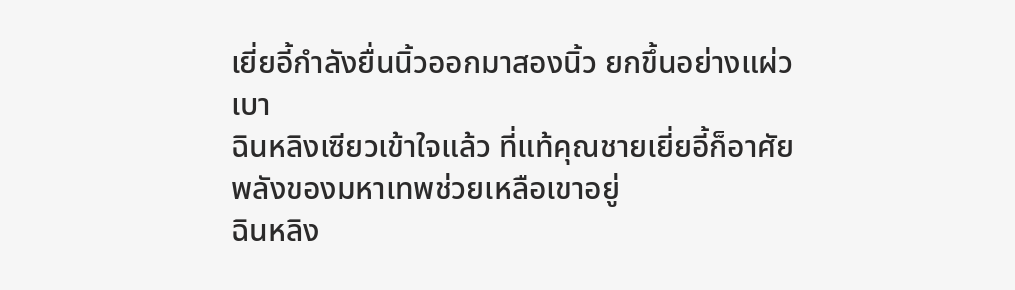เยี่ยอี้กำลังยื่นนิ้วออกมาสองนิ้ว ยกขึ้นอย่างแผ่วเบา
ฉินหลิงเซียวเข้าใจแล้ว ที่แท้คุณชายเยี่ยอี้ก็อาศัยพลังของมหาเทพช่วยเหลือเขาอยู่
ฉินหลิง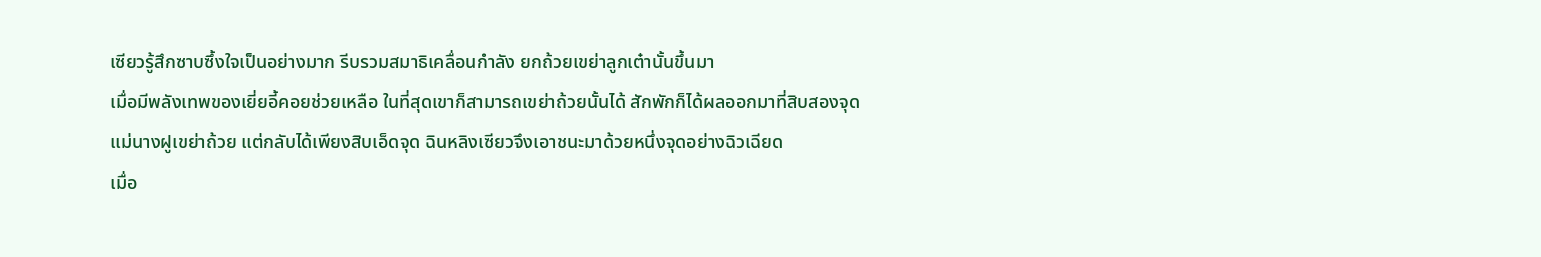เซียวรู้สึกซาบซึ้งใจเป็นอย่างมาก รีบรวมสมาธิเคลื่อนกำลัง ยกถ้วยเขย่าลูกเต๋านั้นขึ้นมา
เมื่อมีพลังเทพของเยี่ยอี้คอยช่วยเหลือ ในที่สุดเขาก็สามารถเขย่าถ้วยนั้นได้ สักพักก็ได้ผลออกมาที่สิบสองจุด
แม่นางฝูเขย่าถ้วย แต่กลับได้เพียงสิบเอ็ดจุด ฉินหลิงเซียวจึงเอาชนะมาด้วยหนึ่งจุดอย่างฉิวเฉียด
เมื่อ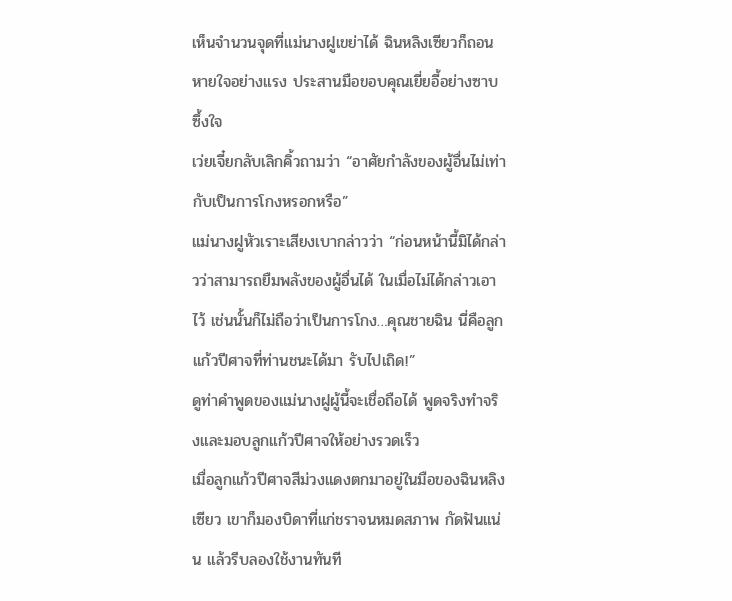เห็นจำนวนจุดที่แม่นางฝูเขย่าได้ ฉินหลิงเซียวก็ถอนหายใจอย่างแรง ประสานมือขอบคุณเยี่ยอี้อย่างซาบซึ้งใจ
เว่ยเจี๋ยกลับเลิกคิ้วถามว่า “อาศัยกำลังของผู้อื่นไม่เท่ากับเป็นการโกงหรอกหรือ”
แม่นางฝูหัวเราะเสียงเบากล่าวว่า “ก่อนหน้านี้มิได้กล่าวว่าสามารถยืมพลังของผู้อื่นได้ ในเมื่อไม่ได้กล่าวเอาไว้ เช่นนั้นก็ไม่ถือว่าเป็นการโกง…คุณชายฉิน นี่คือลูกแก้วปีศาจที่ท่านชนะได้มา รับไปเถิด!”
ดูท่าคำพูดของแม่นางฝูผู้นี้จะเชื่อถือได้ พูดจริงทำจริงและมอบลูกแก้วปีศาจให้อย่างรวดเร็ว
เมื่อลูกแก้วปีศาจสีม่วงแดงตกมาอยู่ในมือของฉินหลิงเซียว เขาก็มองบิดาที่แก่ชราจนหมดสภาพ กัดฟันแน่น แล้วรีบลองใช้งานทันที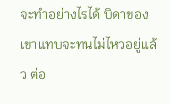จะทำอย่างไรได้ บิดาของเขาแทบจะทนไม่ไหวอยู่แล้ว ต่อ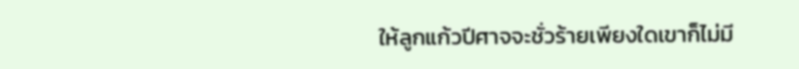ให้ลูกแก้วปีศาจจะชั่วร้ายเพียงใดเขาก็ไม่มี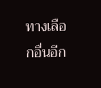ทางเลือกอื่นอีก